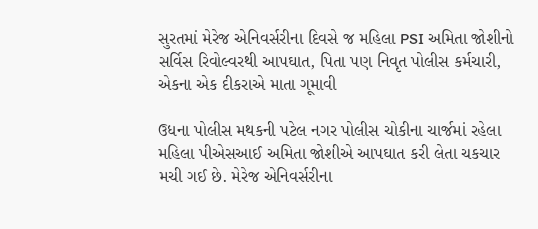સુરતમાં મેરેજ એનિવર્સરીના દિવસે જ મહિલા PSI અમિતા જોશીનો સર્વિસ રિવોલ્વરથી આપઘાત, પિતા પણ નિવૃત પોલીસ કર્મચારી, એકના એક દીકરાએ માતા ગૂમાવી

ઉધના પોલીસ મથકની પટેલ નગર પોલીસ ચોકીના ચાર્જમાં રહેલા મહિલા પીએસઆઈ અમિતા જોશીએ આપઘાત કરી લેતા ચકચાર મચી ગઈ છે. મેરેજ એનિવર્સરીના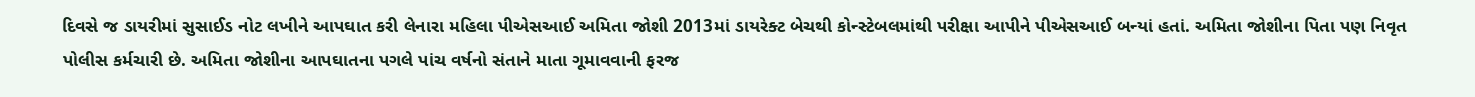દિવસે જ ડાયરીમાં સુસાઈડ નોટ લખીને આપઘાત કરી લેનારા મહિલા પીએસઆઈ અમિતા જોશી 2013માં ડાયરેક્ટ બેચથી કોન્સ્ટેબલમાંથી પરીક્ષા આપીને પીએસઆઈ બન્યાં હતાં. અમિતા જોશીના પિતા પણ નિવૃત પોલીસ કર્મચારી છે. અમિતા જોશીના આપઘાતના પગલે પાંચ વર્ષનો સંતાને માતા ગૂમાવવાની ફરજ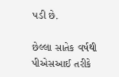પડી છે.

છેલ્લા સાતેક વર્ષથી પીએસઆઈ તરીકે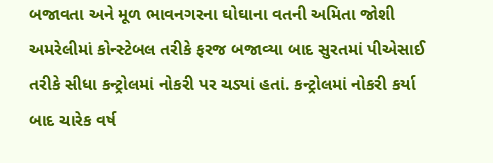બજાવતા અને મૂળ ભાવનગરના ઘોઘાના વતની અમિતા જોશી અમરેલીમાં કોન્સ્ટેબલ તરીકે ફરજ બજાવ્યા બાદ સુરતમાં પીએસાઈ તરીકે સીધા કન્ટ્રોલમાં નોકરી પર ચડ્યાં હતાં. કન્ટ્રોલમાં નોકરી કર્યા બાદ ચારેક વર્ષ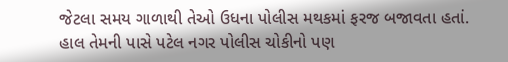જેટલા સમય ગાળાથી તેઓ ઉધના પોલીસ મથકમાં ફરજ બજાવતા હતાં. હાલ તેમની પાસે પટેલ નગર પોલીસ ચોકીનો પણ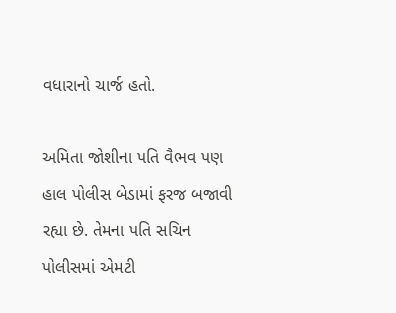વધારાનો ચાર્જ હતો.

અમિતા જોશીના પતિ વૈભવ પણ હાલ પોલીસ બેડામાં ફરજ બજાવી રહ્યા છે. તેમના પતિ સચિન પોલીસમાં એમટી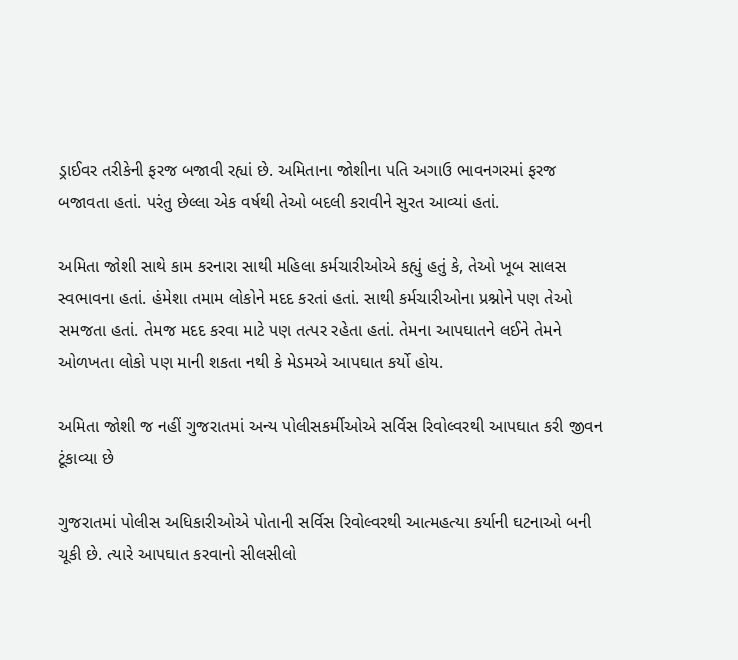ડ્રાઈવર તરીકેની ફરજ બજાવી રહ્યાં છે. અમિતાના જોશીના પતિ અગાઉ ભાવનગરમાં ફરજ બજાવતા હતાં. પરંતુ છેલ્લા એક વર્ષથી તેઓ બદલી કરાવીને સુરત આવ્યાં હતાં.

અમિતા જોશી સાથે કામ કરનારા સાથી મહિલા કર્મચારીઓએ કહ્યું હતું કે, તેઓ ખૂબ સાલસ સ્વભાવના હતાં. હંમેશા તમામ લોકોને મદદ કરતાં હતાં. સાથી કર્મચારીઓના પ્રશ્નોને પણ તેઓ સમજતા હતાં. તેમજ મદદ કરવા માટે પણ તત્પર રહેતા હતાં. તેમના આપઘાતને લઈને તેમને ઓળખતા લોકો પણ માની શકતા નથી કે મેડમએ આપઘાત કર્યો હોય.

અમિતા જોશી જ નહીં ગુજરાતમાં અન્ય પોલીસકર્મીઓએ સર્વિસ રિવોલ્વરથી આપઘાત કરી જીવન ટૂંકાવ્યા છે

ગુજરાતમાં પોલીસ અધિકારીઓએ પોતાની સર્વિસ રિવોલ્વરથી આત્મહત્યા કર્યાની ઘટનાઓ બની ચૂકી છે. ત્યારે આપઘાત કરવાનો સીલસીલો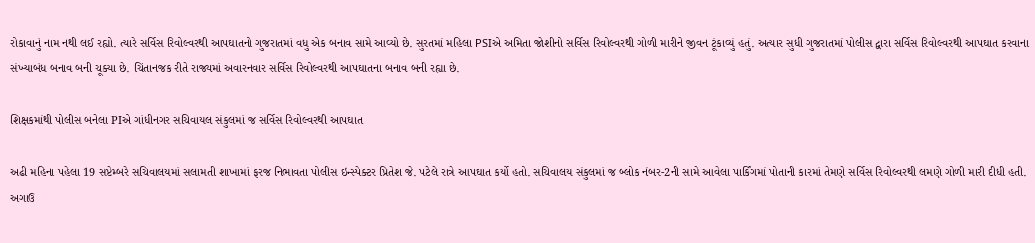રોકાવાનું નામ નથી લઈ રહ્યો. ત્યારે સર્વિસ રિવોલ્વરથી આપઘાતનો ગુજરાતમાં વધુ એક બનાવ સામે આવ્યો છે. સુરતમાં મહિલા PSIએ અમિતા જોશીનો સર્વિસ રિવોલ્વરથી ગોળી મારીને જીવન ટૂંકાવ્યું હતું. અત્યાર સુધી ગુજરાતમાં પોલીસ દ્વારા સર્વિસ રિવોલ્વરથી આપઘાત કરવાના સંખ્યાબંધ બનાવ બની ચૂક્યા છે. ચિંતાનજક રીતે રાજ્યમાં અવારનવાર સર્વિસ રિવોલ્વરથી આપઘાતના બનાવ બની રહ્યા છે.

શિક્ષકમાંથી પોલીસ બનેલા PIએ ગાંધીનગર સચિવાયલ સંકુલમાં જ સર્વિસ રિવોલ્વરથી આપઘાત

અઢી મહિના પહેલા 19 સપ્ટેમ્બરે સચિવાલયમાં સલામતી શાખામાં ફરજ નિભાવતા પોલીસ ઇન્સ્પેક્ટર પ્રિતેશ જે. પટેલે રાત્રે આપઘાત કર્યો હતો. સચિવાલય સંકુલમાં જ બ્લોક નંબર-2ની સામે આવેલા પાર્કિંગમાં પોતાની કારમાં તેમણે સર્વિસ રિવોલ્વરથી લમણે ગોળી મારી દીધી હતી. અગાઉ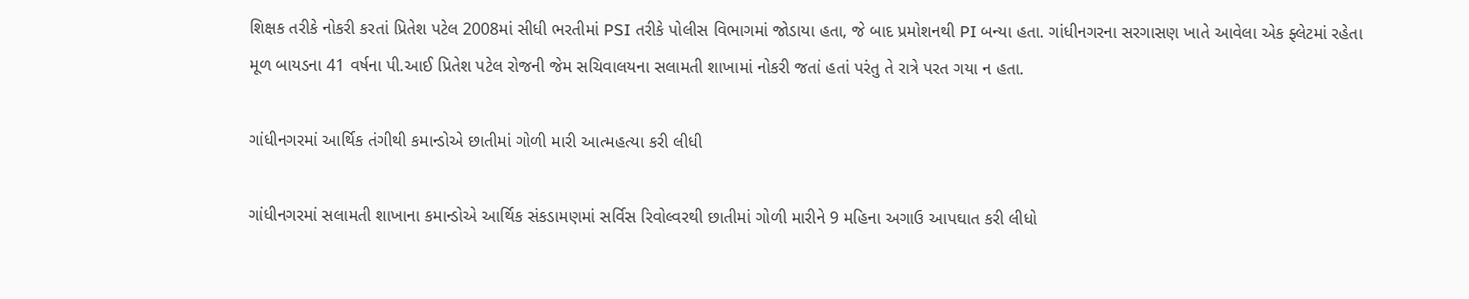શિક્ષક તરીકે નોકરી કરતાં પ્રિતેશ પટેલ 2008માં સીધી ભરતીમાં PSI તરીકે પોલીસ વિભાગમાં જોડાયા હતા, જે બાદ પ્રમોશનથી PI બન્યા હતા. ગાંધીનગરના સરગાસણ ખાતે આવેલા એક ફ્લેટમાં રહેતા મૂળ બાયડના 41 વર્ષના પી.આઈ પ્રિતેશ પટેલ રોજની જેમ સચિવાલયના સલામતી શાખામાં નોકરી જતાં હતાં પરંતુ તે રાત્રે પરત ગયા ન હતા.

ગાંધીનગરમાં આર્થિક તંગીથી કમાન્ડોએ છાતીમાં ગોળી મારી આત્મહત્યા કરી લીધી

ગાંધીનગરમાં સલામતી શાખાના કમાન્ડોએ આર્થિક સંકડામણમાં સર્વિસ રિવોલ્વરથી છાતીમાં ગોળી મારીને 9 મહિના અગાઉ આપઘાત કરી લીધો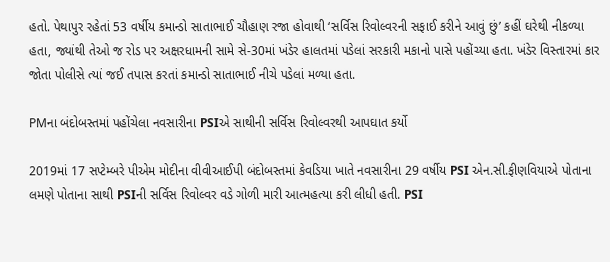હતો. પેથાપુર રહેતાં 53 વર્ષીય કમાન્ડો સાતાભાઈ ચૌહાણ રજા હોવાથી ‘સર્વિસ રિવોલ્વરની સફાઈ કરીને આવું છું’ કહીં ઘરેથી નીકળ્યા હતા, જ્યાંથી તેઓ જ રોડ પર અક્ષરધામની સામે સે-30માં ખંડેર હાલતમાં પડેલાં સરકારી મકાનો પાસે પહોંચ્યા હતા. ખંડેર વિસ્તારમાં કાર જોતા પોલીસે ત્યાં જઈ તપાસ કરતાં કમાન્ડો સાતાભાઈ નીચે પડેલાં મળ્યા હતા.

PMના બંદોબસ્તમાં પહોંચેલા નવસારીના PSIએ સાથીની સર્વિસ રિવોલ્વરથી આપઘાત કર્યો

2019માં 17 સપ્ટેમ્બરે પીએમ મોદીના વીવીઆઈપી બંદોબસ્તમાં કેવડિયા ખાતે નવસારીના 29 વર્ષીય PSI એન.સી.ફીણવિયાએ પોતાના લમણે પોતાના સાથી PSIની સર્વિસ રિવોલ્વર વડે ગોળી મારી આત્મહત્યા કરી લીધી હતી. PSI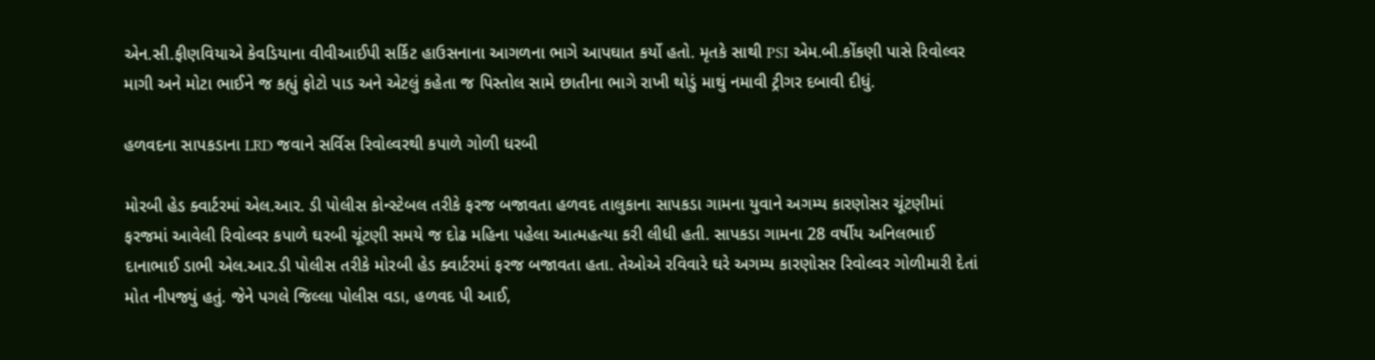એન.સી.ફીણવિયાએ કેવડિયાના વીવીઆઈપી સર્કિટ હાઉસનાના આગળના ભાગે આપઘાત કર્યો હતો. મૃતકે સાથી PSI એમ.બી.કોંકણી પાસે રિવોલ્વર માગી અને મોટા ભાઈને જ કહ્યું ફોટો પાડ અને એટલું કહેતા જ પિસ્તોલ સામે છાતીના ભાગે રાખી થોડું માથું નમાવી ટ્રીગર દબાવી દીધું.

હળવદના સાપકડાના LRD જવાને સર્વિસ રિવોલ્વરથી કપાળે ગોળી ધરબી

મોરબી હેડ ક્વાર્ટરમાં એલ.આર. ડી પોલીસ કોન્સ્ટેબલ તરીકે ફરજ બજાવતા હળવદ તાલુકાના સાપકડા ગામના યુવાને અગમ્ય કારણોસર ચૂંટણીમાં ફરજમાં આવેલી રિવોલ્વર કપાળે ઘરબી ચૂંટણી સમયે જ દોઢ મહિના પહેલા આત્મહત્યા કરી લીધી હતી. સાપકડા ગામના 28 વર્ષીય અનિલભાઈ દાનાભાઈ ડાભી એલ.આર.ડી પોલીસ તરીકે મોરબી હેડ ક્વાર્ટરમાં ફરજ બજાવતા હતા. તેઓએ રવિવારે ઘરે અગમ્ય કારણોસર રિવોલ્વર ગોળીમારી દેતાં મોત નીપજ્યું હતું. જેને પગલે જિલ્લા પોલીસ વડા, હળવદ પી આઈ,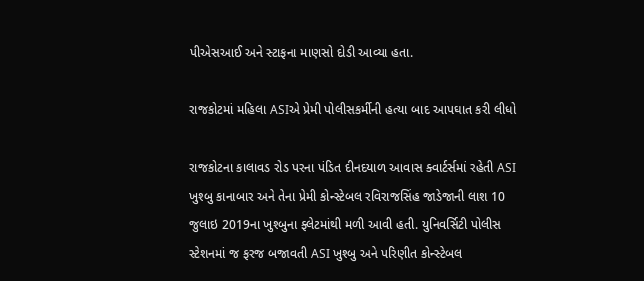પી‌એસઆઈ અને સ્ટાફના માણસો દોડી આવ્યા હતા.

રાજકોટમાં મહિલા ASIએ પ્રેમી પોલીસકર્મીની હત્યા બાદ આપઘાત કરી લીધો

રાજકોટના કાલાવડ રોડ પરના પંડિત દીનદયાળ આવાસ ક્વાર્ટર્સમાં રહેતી ASI ખુશ્બુ કાનાબાર અને તેના પ્રેમી કોન્સ્ટેબલ રવિરાજસિંહ જાડેજાની લાશ 10 જુલાઇ 2019ના ખુશ્બુના ફ્લેટમાંથી મળી આવી હતી. યુનિવર્સિટી પોલીસ સ્ટેશનમાં જ ફરજ બજાવતી ASI ખુશ્બુ અને પરિણીત કોન્સ્ટેબલ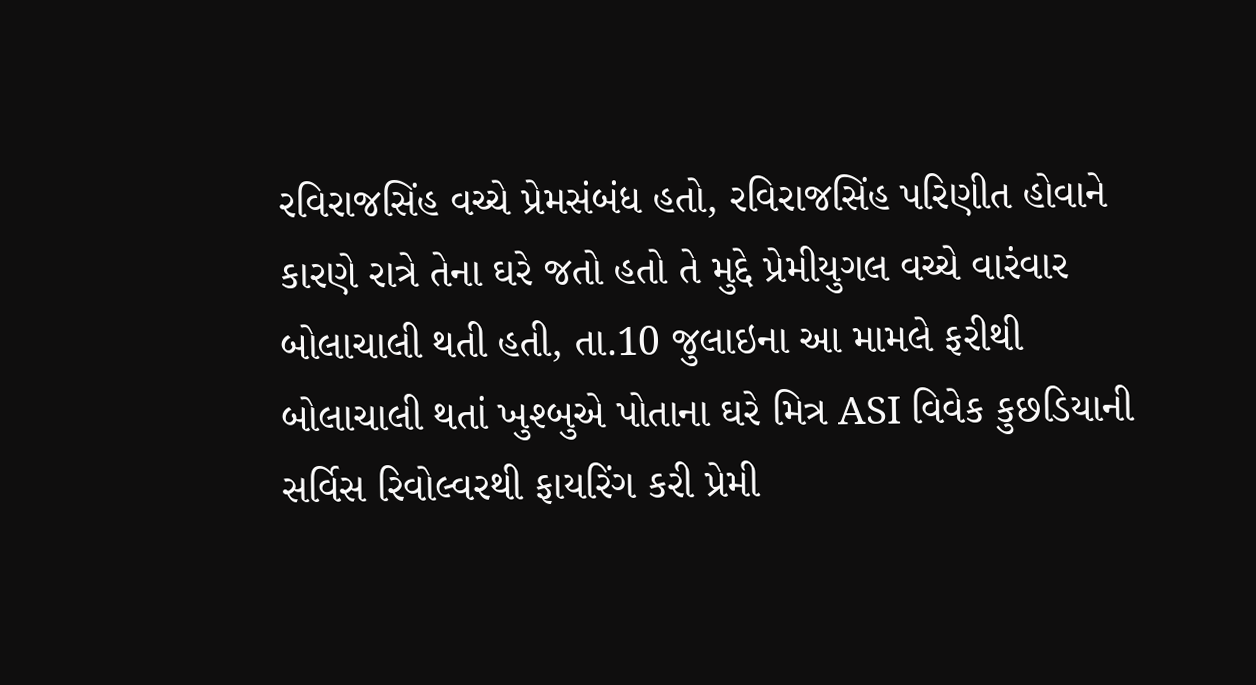રવિરાજસિંહ વચ્ચે પ્રેમસંબંધ હતો, રવિરાજસિંહ પરિણીત હોવાને કારણે રાત્રે તેના ઘરે જતો હતો તે મુદ્દે પ્રેમીયુગલ વચ્ચે વારંવાર બોલાચાલી થતી હતી, તા.10 જુલાઇના આ મામલે ફરીથી બોલાચાલી થતાં ખુશ્બુએ પોતાના ઘરે મિત્ર ASI વિવેક કુછડિયાની સર્વિસ રિવોલ્વરથી ફાયરિંગ કરી પ્રેમી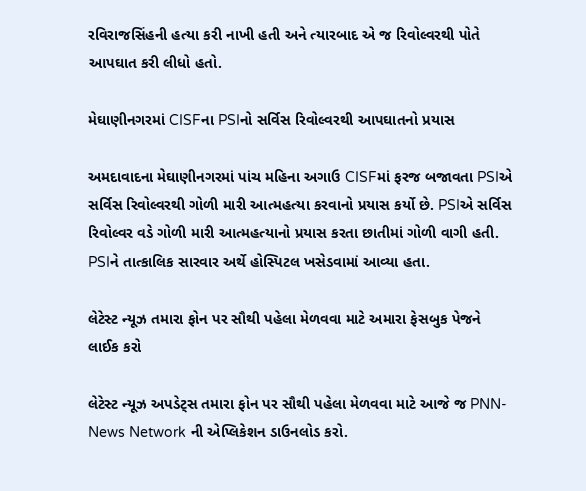રવિરાજસિંહની હત્યા કરી નાખી હતી અને ત્યારબાદ એ જ રિવોલ્વરથી પોતે આપઘાત કરી લીધો હતો.

મેઘાણીનગરમાં CISFના PSIનો સર્વિસ રિવોલ્વરથી આપઘાતનો પ્રયાસ

અમદાવાદના મેઘાણીનગરમાં પાંચ મહિના અગાઉ CISFમાં ફરજ બજાવતા PSIએ સર્વિસ રિવોલ્વરથી ગોળી મારી આત્મહત્યા કરવાનો પ્રયાસ કર્યો છે. PSIએ સર્વિસ રિવોલ્વર વડે ગોળી મારી આત્મહત્યાનો પ્રયાસ કરતા છાતીમાં ગોળી વાગી હતી. PSIને તાત્કાલિક સારવાર અર્થે હોસ્પિટલ ખસેડવામાં આવ્યા હતા.

લેટેસ્ટ ન્યૂઝ તમારા ફોન પર સૌથી પહેલા મેળવવા માટે અમારા ફેસબુક પેજને લાઈક કરો

લેટેસ્ટ ન્યૂઝ અપડેટ્સ તમારા ફોન પર સૌથી પહેલા મેળવવા માટે આજે જ PNN- News Network ની એપ્લિકેશન ડાઉનલોડ કરો.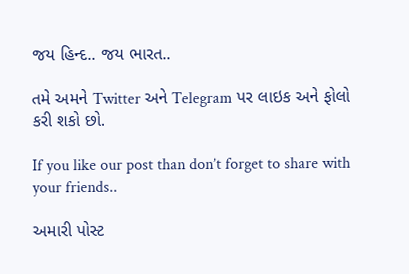જય હિન્દ.. જય ભારત..

તમે અમને Twitter અને Telegram પર લાઇક અને ફોલો કરી શકો છો.

If you like our post than don’t forget to share with your friends..

અમારી પોસ્ટ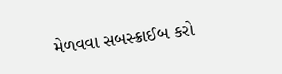મેળવવા સબસ્ક્રાઈબ કરો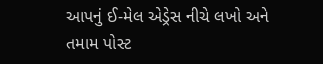આપનું ઈ-મેલ એડ્રેસ નીચે લખો અને તમામ પોસ્ટ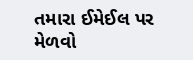તમારા ઈમેઈલ પર મેળવો